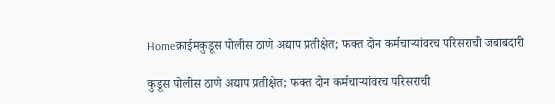Homeक्राईमकुडूस पोलीस ठाणे अद्याप प्रतीक्षेत; फक्त दोन कर्मचाऱ्यांवरच परिसराची जबाबदारी

कुडूस पोलीस ठाणे अद्याप प्रतीक्षेत; फक्त दोन कर्मचाऱ्यांवरच परिसराची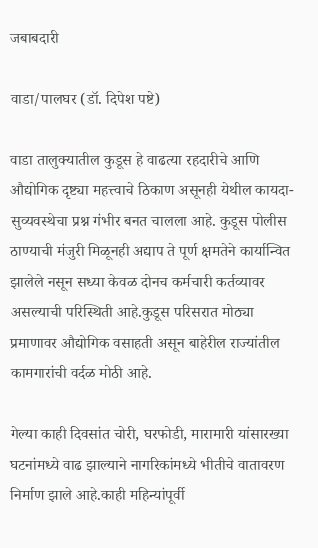जबाबदारी

वाडा/पालघर (डॉ. दिपेश पष्टे)

वाडा तालुक्यातील कुडूस हे वाढत्या रहदारीचे आणि औद्योगिक दृष्ट्या महत्त्वाचे ठिकाण असूनही येथील कायदा-सुव्यवस्थेचा प्रश्न गंभीर बनत चालला आहे. कुडूस पोलीस ठाण्याची मंजुरी मिळूनही अद्याप ते पूर्ण क्षमतेने कार्यान्वित झालेले नसून सध्या केवळ दोनच कर्मचारी कर्तव्यावर असल्याची परिस्थिती आहे.कुडूस परिसरात मोठ्या प्रमाणावर औद्योगिक वसाहती असून बाहेरील राज्यांतील कामगारांची वर्दळ मोठी आहे.

गेल्या काही दिवसांत चोरी, घरफोडी, मारामारी यांसारख्या घटनांमध्ये वाढ झाल्याने नागरिकांमध्ये भीतीचे वातावरण निर्माण झाले आहे.काही महिन्यांपूर्वी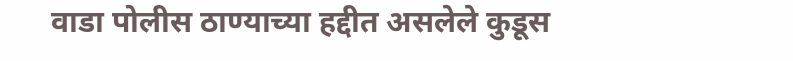वाडा पोलीस ठाण्याच्या हद्दीत असलेले कुडूस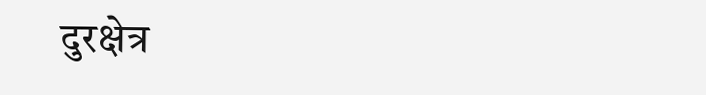दुरक्षेत्र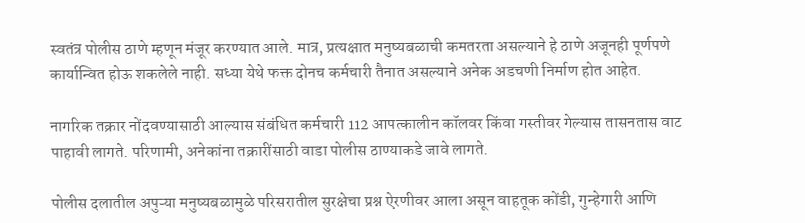स्वतंत्र पोलीस ठाणे म्हणून मंजूर करण्यात आले. मात्र, प्रत्यक्षात मनुष्यबळाची कमतरता असल्याने हे ठाणे अजूनही पूर्णपणे कार्यान्वित होऊ शकलेले नाही. सध्या येथे फक्त दोनच कर्मचारी तैनात असल्याने अनेक अडचणी निर्माण होत आहेत.

नागरिक तक्रार नोंदवण्यासाठी आल्यास संबंधित कर्मचारी 112 आपत्कालीन कॉलवर किंवा गस्तीवर गेल्यास तासनतास वाट पाहावी लागते. परिणामी, अनेकांना तक्रारींसाठी वाडा पोलीस ठाण्याकडे जावे लागते.

पोलीस दलातील अपुऱ्या मनुष्यबळामुळे परिसरातील सुरक्षेचा प्रश्न ऐरणीवर आला असून वाहतूक कोंडी, गुन्हेगारी आणि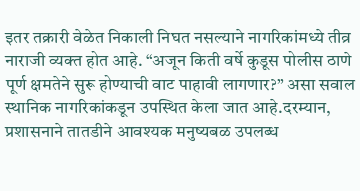इतर तक्रारी वेळेत निकाली निघत नसल्याने नागरिकांमध्ये तीव्र नाराजी व्यक्त होत आहे. “अजून किती वर्षे कुडूस पोलीस ठाणे पूर्ण क्षमतेने सुरू होण्याची वाट पाहावी लागणार?” असा सवाल स्थानिक नागरिकांकडून उपस्थित केला जात आहे.दरम्यान, प्रशासनाने तातडीने आवश्यक मनुष्यबळ उपलब्ध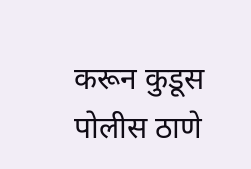करून कुडूस पोलीस ठाणे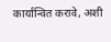कार्यान्वित करावे, अशी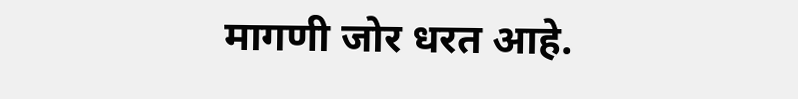मागणी जोर धरत आहे.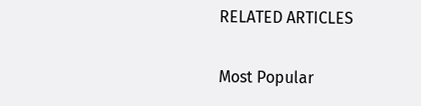RELATED ARTICLES

Most Popular